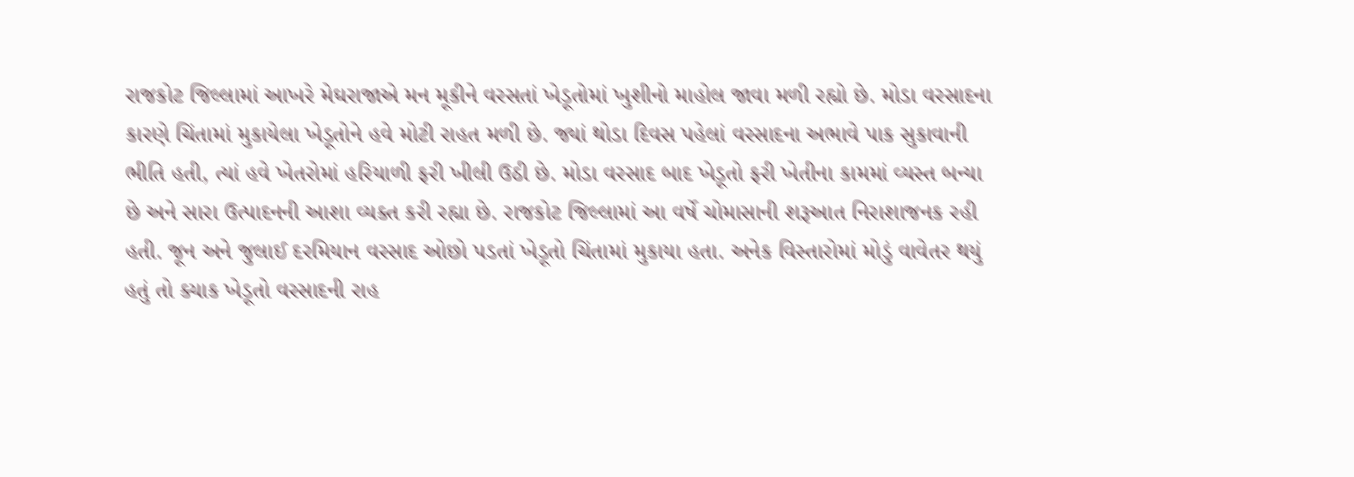રાજકોટ જિલ્લામાં આખરે મેઘરાજાએ મન મૂકીને વરસતાં ખેડૂતોમાં ખુશીનો માહોલ જાવા મળી રહ્યો છે. મોડા વરસાદના કારણે ચિંતામાં મુકાયેલા ખેડૂતોને હવે મોટી રાહત મળી છે. જ્યાં થોડા દિવસ પહેલાં વરસાદના અભાવે પાક સુકાવાની ભીતિ હતી, ત્યાં હવે ખેતરોમાં હરિયાળી ફરી ખીલી ઉઠી છે. મોડા વરસાદ બાદ ખેડૂતો ફરી ખેતીના કામમાં વ્યસ્ત બન્યા છે અને સારા ઉત્પાદનની આશા વ્યક્ત કરી રહ્યા છે. રાજકોટ જિલ્લામાં આ વર્ષે ચોમાસાની શરૂઆત નિરાશાજનક રહી હતી. જૂન અને જુલાઈ દરમિયાન વરસાદ ઓછો પડતાં ખેડૂતો ચિંતામાં મુકાયા હતા. અનેક વિસ્તારોમાં મોડું વાવેતર થયું હતું તો ક્યાક ખેડૂતો વરસાદની રાહ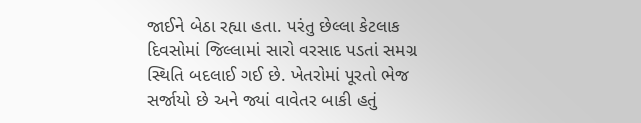જાઈને બેઠા રહ્યા હતા. પરંતુ છેલ્લા કેટલાક દિવસોમાં જિલ્લામાં સારો વરસાદ પડતાં સમગ્ર સ્થિતિ બદલાઈ ગઈ છે. ખેતરોમાં પૂરતો ભેજ સર્જાયો છે અને જ્યાં વાવેતર બાકી હતું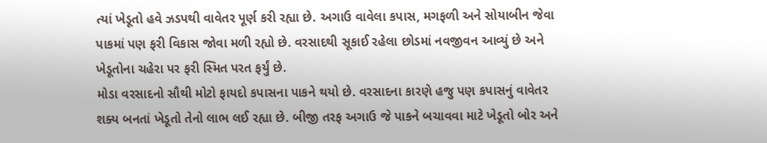ત્યાં ખેડૂતો હવે ઝડપથી વાવેતર પૂર્ણ કરી રહ્યા છે. અગાઉ વાવેલા કપાસ, મગફળી અને સોયાબીન જેવા પાકમાં પણ ફરી વિકાસ જોવા મળી રહ્યો છે. વરસાદથી સૂકાઈ રહેલા છોડમાં નવજીવન આવ્યું છે અને ખેડૂતોના ચહેરા પર ફરી સ્મિત પરત ફર્યું છે.
મોડા વરસાદનો સૌથી મોટો ફાયદો કપાસના પાકને થયો છે. વરસાદના કારણે હજુ પણ કપાસનું વાવેતર શક્ય બનતાં ખેડૂતો તેનો લાભ લઈ રહ્યા છે. બીજી તરફ અગાઉ જે પાકને બચાવવા માટે ખેડૂતો બોર અને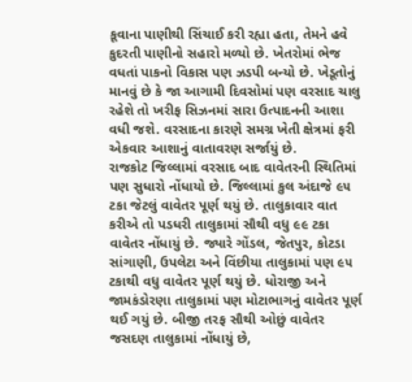કૂવાના પાણીથી સિંચાઈ કરી રહ્યા હતા, તેમને હવે કુદરતી પાણીનો સહારો મળ્યો છે. ખેતરોમાં ભેજ વધતાં પાકનો વિકાસ પણ ઝડપી બન્યો છે. ખેડૂતોનું માનવું છે કે જા આગામી દિવસોમાં પણ વરસાદ ચાલુ રહેશે તો ખરીફ સિઝનમાં સારા ઉત્પાદનની આશા વધી જશે. વરસાદના કારણે સમગ્ર ખેતી ક્ષેત્રમાં ફરી એકવાર આશાનું વાતાવરણ સર્જાયું છે.
રાજકોટ જિલ્લામાં વરસાદ બાદ વાવેતરની સ્થિતિમાં પણ સુધારો નોંધાયો છે. જિલ્લામાં કુલ અંદાજે ૯૫ ટકા જેટલું વાવેતર પૂર્ણ થયું છે. તાલુકાવાર વાત કરીએ તો પડધરી તાલુકામાં સૌથી વધુ ૯૯ ટકા વાવેતર નોંધાયું છે. જ્યારે ગોંડલ, જેતપુર, કોટડા સાંગાણી, ઉપલેટા અને વિંછીયા તાલુકામાં પણ ૯૫ ટકાથી વધુ વાવેતર પૂર્ણ થયું છે. ધોરાજી અને જામકંડોરણા તાલુકામાં પણ મોટાભાગનું વાવેતર પૂર્ણ થઈ ગયું છે. બીજી તરફ સૌથી ઓછું વાવેતર જસદણ તાલુકામાં નોંધાયું છે,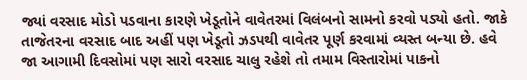જ્યાં વરસાદ મોડો પડવાના કારણે ખેડૂતોને વાવેતરમાં વિલંબનો સામનો કરવો પડ્યો હતો. જાકે તાજેતરના વરસાદ બાદ અહીં પણ ખેડૂતો ઝડપથી વાવેતર પૂર્ણ કરવામાં વ્યસ્ત બન્યા છે. હવે જા આગામી દિવસોમાં પણ સારો વરસાદ ચાલુ રહેશે તો તમામ વિસ્તારોમાં પાકનો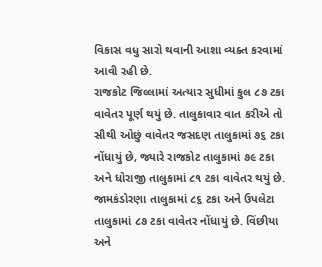વિકાસ વધુ સારો થવાની આશા વ્યક્ત કરવામાં આવી રહી છે.
રાજકોટ જિલ્લામાં અત્યાર સુધીમાં કુલ ૮૭ ટકા વાવેતર પૂર્ણ થયું છે. તાલુકાવાર વાત કરીએ તો સૌથી ઓછું વાવેતર જસદણ તાલુકામાં ૭૬ ટકા નોંધાયું છે, જ્યારે રાજકોટ તાલુકામાં ૭૯ ટકા અને ધોરાજી તાલુકામાં ૮૧ ટકા વાવેતર થયું છે. જામકંડોરણા તાલુકામાં ૮૬ ટકા અને ઉપલેટા તાલુકામાં ૮૭ ટકા વાવેતર નોંધાયું છે. વિંછીયા અને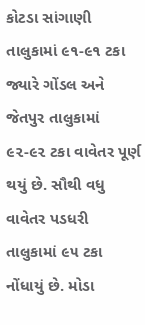કોટડા સાંગાણી તાલુકામાં ૯૧-૯૧ ટકા જ્યારે ગોંડલ અને જેતપુર તાલુકામાં ૯૨-૯૨ ટકા વાવેતર પૂર્ણ થયું છે. સૌથી વધુ વાવેતર પડધરી તાલુકામાં ૯૫ ટકા નોંધાયું છે. મોડા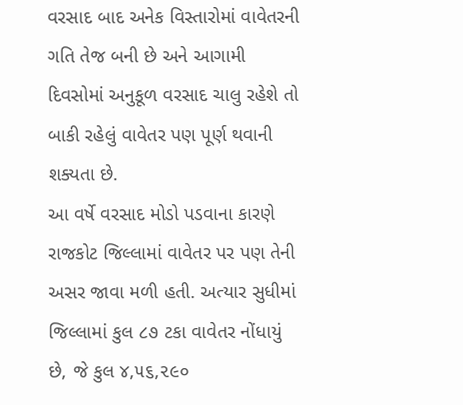વરસાદ બાદ અનેક વિસ્તારોમાં વાવેતરની ગતિ તેજ બની છે અને આગામી દિવસોમાં અનુકૂળ વરસાદ ચાલુ રહેશે તો બાકી રહેલું વાવેતર પણ પૂર્ણ થવાની શક્યતા છે.
આ વર્ષે વરસાદ મોડો પડવાના કારણે રાજકોટ જિલ્લામાં વાવેતર પર પણ તેની અસર જાવા મળી હતી. અત્યાર સુધીમાં જિલ્લામાં કુલ ૮૭ ટકા વાવેતર નોંધાયું છે, જે કુલ ૪,૫૬,૨૯૦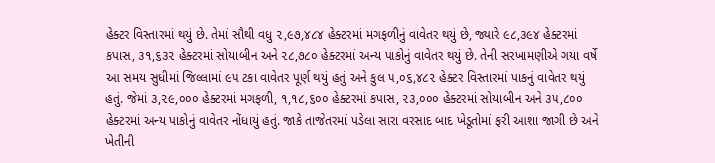હેક્ટર વિસ્તારમાં થયું છે. તેમાં સૌથી વધુ ૨,૯૭,૪૮૪ હેક્ટરમાં મગફળીનું વાવેતર થયું છે, જ્યારે ૯૮,૩૯૪ હેક્ટરમાં કપાસ, ૩૧,૬૩૨ હેક્ટરમાં સોયાબીન અને ૨૮,૭૮૦ હેક્ટરમાં અન્ય પાકોનું વાવેતર થયું છે. તેની સરખામણીએ ગયા વર્ષે આ સમય સુધીમાં જિલ્લામાં ૯૫ ટકા વાવેતર પૂર્ણ થયું હતું અને કુલ ૫,૦૬,૪૮૨ હેક્ટર વિસ્તારમાં પાકનું વાવેતર થયું હતું. જેમાં ૩,૨૯,૦૦૦ હેક્ટરમાં મગફળી, ૧,૧૮,૬૦૦ હેક્ટરમાં કપાસ, ૨૩,૦૦૦ હેક્ટરમાં સોયાબીન અને ૩૫,૮૦૦ હેક્ટરમાં અન્ય પાકોનું વાવેતર નોંધાયું હતું. જાકે તાજેતરમાં પડેલા સારા વરસાદ બાદ ખેડૂતોમાં ફરી આશા જાગી છે અને ખેતીની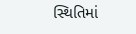સ્થિતિમાં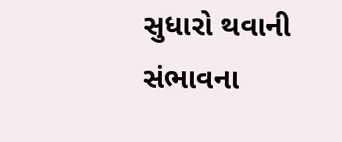સુધારો થવાની સંભાવના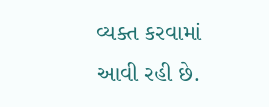વ્યક્ત કરવામાં આવી રહી છે.